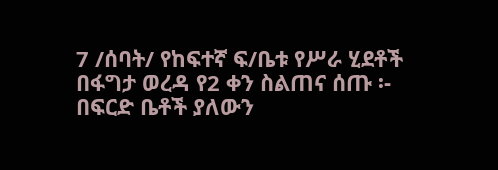7 /ሰባት/ የከፍተኛ ፍ/ቤቱ የሥራ ሂደቶች በፋግታ ወረዳ የ2 ቀን ስልጠና ሰጡ ፡-
በፍርድ ቤቶች ያለውን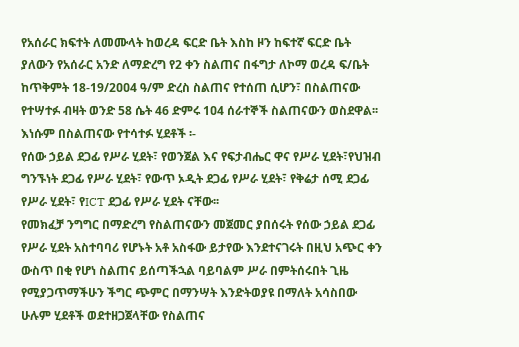የአሰራር ክፍተት ለመሙላት ከወረዳ ፍርድ ቤት እስከ ዞን ከፍተኛ ፍርድ ቤት ያለውን የአሰራር አንድ ለማድረግ የ2 ቀን ስልጠና በፋግታ ለኮማ ወረዳ ፍ/ቤት ከጥቅምት 18-19/2ዐዐ4 ዓ/ም ድረስ ስልጠና የተሰጠ ሲሆን፣ በስልጠናው የተሣተፉ ብዛት ወንድ 58 ሴት 46 ድምሩ 1ዐ4 ሰራተኞች ስልጠናውን ወስደዋል፡፡
እነሱም በስልጠናው የተሳተፉ ሂደቶች ፡-
የሰው ኃይል ደጋፊ የሥራ ሂደት፣ የወንጀል እና የፍታብሔር ዋና የሥራ ሂደት፣የህዝብ ግንኙነት ደጋፊ የሥራ ሂደት፣ የውጥ ኦዲት ደጋፊ የሥራ ሂደት፣ የቅሬታ ሰሚ ደጋፊ የሥራ ሂደት፣ የICT ደጋፊ የሥራ ሂደት ናቸው፡፡
የመክፈቻ ንግግር በማድረግ የስልጠናውን መጀመር ያበሰሩት የሰው ኃይል ደጋፊ የሥራ ሂደት አስተባባሪ የሆኑት አቶ አስፋው ይታየው እንደተናገሩት በዚህ አጭር ቀን ውስጥ በቂ የሆነ ስልጠና ይሰጣችኋል ባይባልም ሥራ በምትሰሩበት ጊዜ የሚያጋጥማችሁን ችግር ጭምር በማንሣት እንድትወያዩ በማለት አሳስበው ሁሉም ሂደቶች ወደተዘጋጀላቸው የስልጠና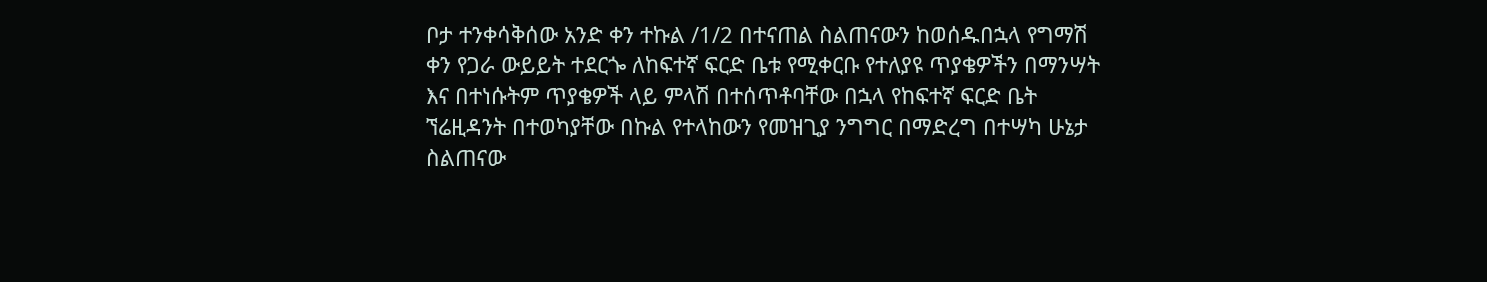ቦታ ተንቀሳቅሰው አንድ ቀን ተኩል /1/2 በተናጠል ስልጠናውን ከወሰዱበኋላ የግማሽ ቀን የጋራ ውይይት ተደርጐ ለከፍተኛ ፍርድ ቤቱ የሚቀርቡ የተለያዩ ጥያቄዎችን በማንሣት እና በተነሱትም ጥያቄዎች ላይ ምላሽ በተሰጥቶባቸው በኋላ የከፍተኛ ፍርድ ቤት ኘሬዚዳንት በተወካያቸው በኩል የተላከውን የመዝጊያ ንግግር በማድረግ በተሣካ ሁኔታ ስልጠናው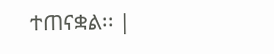ተጠናቋል፡፡ |